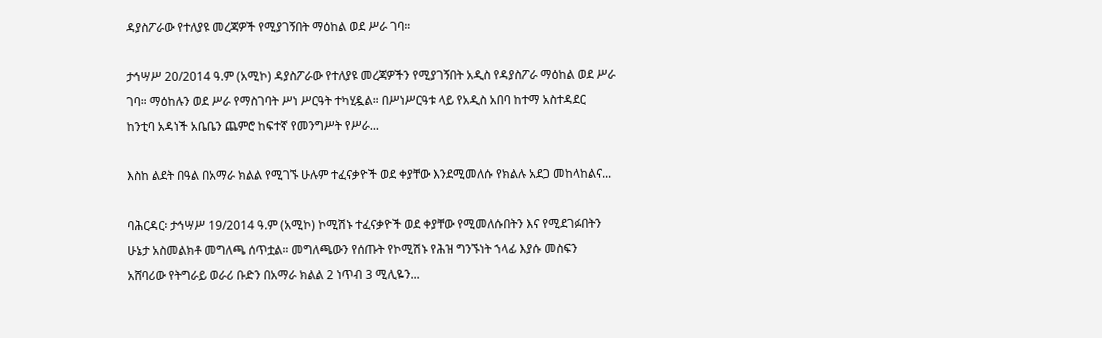ዳያስፖራው የተለያዩ መረጃዎች የሚያገኝበት ማዕከል ወደ ሥራ ገባ።

ታኅሣሥ 20/2014 ዓ.ም (አሚኮ) ዳያስፖራው የተለያዩ መረጃዎችን የሚያገኝበት አዲስ የዳያስፖራ ማዕከል ወደ ሥራ ገባ። ማዕከሉን ወደ ሥራ የማስገባት ሥነ ሥርዓት ተካሂዷል። በሥነሥርዓቱ ላይ የአዲስ አበባ ከተማ አስተዳደር ከንቲባ አዳነች አቤቤን ጨምሮ ከፍተኛ የመንግሥት የሥራ...

እስከ ልደት በዓል በአማራ ክልል የሚገኙ ሁሉም ተፈናቃዮች ወደ ቀያቸው እንደሚመለሱ የክልሉ አደጋ መከላከልና...

ባሕርዳር፡ ታኅሣሥ 19/2014 ዓ.ም (አሚኮ) ኮሚሽኑ ተፈናቃዮች ወደ ቀያቸው የሚመለሱበትን እና የሚደገፉበትን ሁኔታ አስመልክቶ መግለጫ ሰጥቷል። መግለጫውን የሰጡት የኮሚሽኑ የሕዝ ግንኙነት ኀላፊ እያሱ መስፍን አሸባሪው የትግራይ ወራሪ ቡድን በአማራ ክልል 2 ነጥብ 3 ሚሊዬን...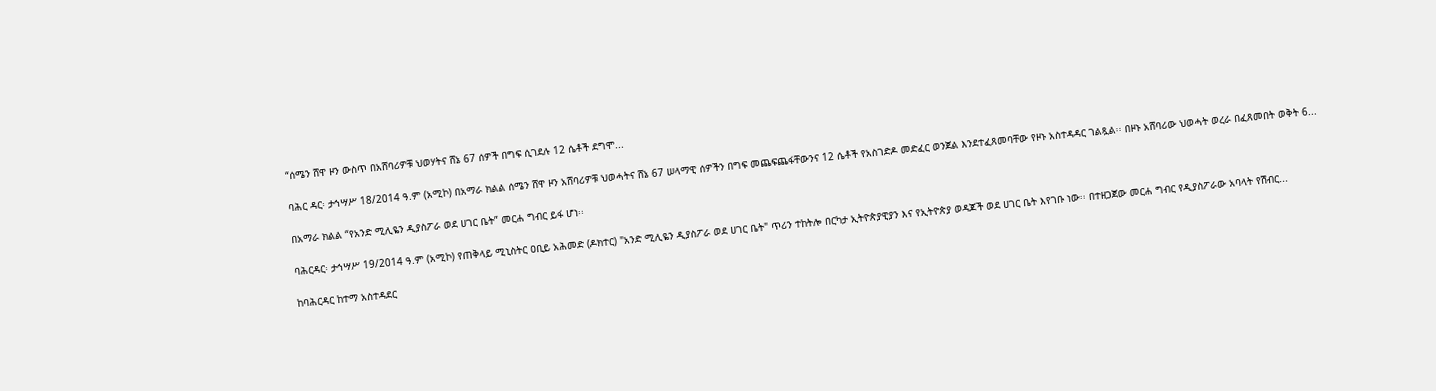“ሰሜን ሸዋ ዞን ውስጥ በአሸባሪዎቹ ህወሃትና ሸኔ 67 ሰዎች በግፍ ሲገደሉ 12 ሴቶች ደግሞ...

ባሕር ዳር፡ ታኅሣሥ 18/2014 ዓ.ም (አሚኮ) በአማራ ክልል ሰሜን ሸዋ ዞን አሸባሪዎቹ ህወሓትና ሸኔ 67 ሠላማዊ ሰዎችን በግፍ መጨፍጨፋቸውንና 12 ሴቶች የአስገድዶ መድፈር ወንጀል እንደተፈጸመባቸው የዞኑ አስተዳዳር ገልጿል፡፡ በዞኑ አሸባሪው ህወሓት ወረራ በፈጸመበት ወቅት 6...

በአማራ ክልል “የአንድ ሚሊዬን ዲያስፖራ ወደ ሀገር ቤት” መርሐ ግብር ይፋ ሆነ፡፡

ባሕርዳር፡ ታኅሣሥ 19/2014 ዓ.ም (አሚኮ) የጠቅላይ ሚኒስትር ዐቢይ አሕመድ (ዶክተር) "አንድ ሚሊዬን ዲያስፖራ ወደ ሀገር ቤት" ጥሪን ተከትሎ በርካታ ኢትዮጵያዊያን እና የኢትዮጵያ ወዳጆች ወደ ሀገር ቤት እየገቡ ነው፡፡ በተዘጋጀው መርሐ ግብር የዲያስፖራው አባላት የሽብር...

ከባሕርዳር ከተማ አስተዳደር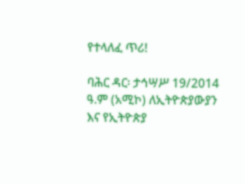የተላለፈ ጥሪ!

ባሕር ዳር፡ ታኅሣሥ 19/2014 ዓ.ም (አሚኮ) ለኢትዮጵያውያን እና የኢትዮጵያ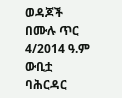ወዳጆች በሙሉ ጥር 4/2014 ዓ.ም ውቢቷ ባሕርዳር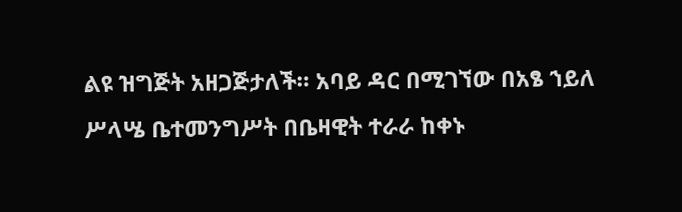ልዩ ዝግጅት አዘጋጅታለች። አባይ ዳር በሚገኘው በአፄ ኀይለ ሥላሤ ቤተመንግሥት በቤዛዊት ተራራ ከቀኑ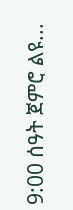9:00 ሰዓት ጀምሮ ልዩ...